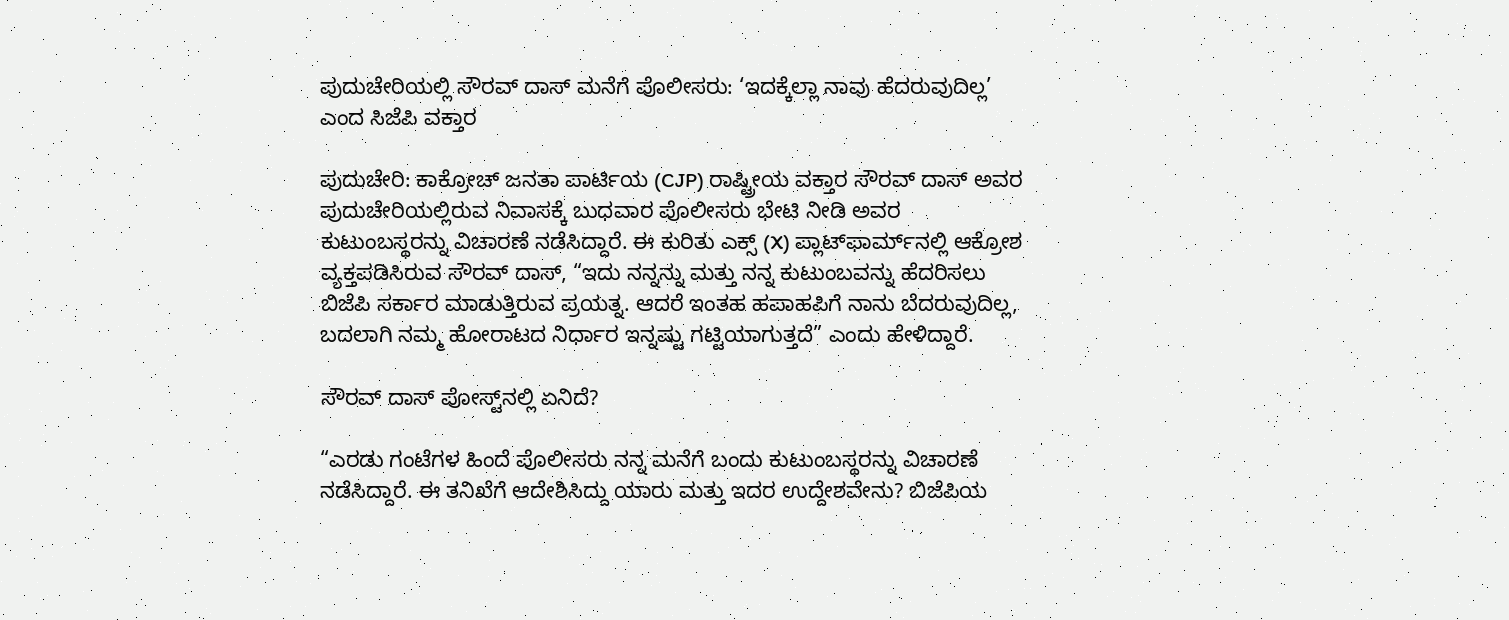ಪುದುಚೇರಿಯಲ್ಲಿ ಸೌರವ್ ದಾಸ್ ಮನೆಗೆ ಪೊಲೀಸರು: ‘ಇದಕ್ಕೆಲ್ಲಾ ನಾವು ಹೆದರುವುದಿಲ್ಲ’ ಎಂದ ಸಿಜೆಪಿ ವಕ್ತಾರ

ಪುದುಚೇರಿ: ಕಾಕ್ರೋಚ್ ಜನತಾ ಪಾರ್ಟಿಯ (CJP) ರಾಷ್ಟ್ರೀಯ ವಕ್ತಾರ ಸೌರವ್ ದಾಸ್ ಅವರ ಪುದುಚೇರಿಯಲ್ಲಿರುವ ನಿವಾಸಕ್ಕೆ ಬುಧವಾರ ಪೊಲೀಸರು ಭೇಟಿ ನೀಡಿ ಅವರ ಕುಟುಂಬಸ್ಥರನ್ನು ವಿಚಾರಣೆ ನಡೆಸಿದ್ದಾರೆ. ಈ ಕುರಿತು ಎಕ್ಸ್ (X) ಪ್ಲಾಟ್‌ಫಾರ್ಮ್‌ನಲ್ಲಿ ಆಕ್ರೋಶ ವ್ಯಕ್ತಪಡಿಸಿರುವ ಸೌರವ್ ದಾಸ್, “ಇದು ನನ್ನನ್ನು ಮತ್ತು ನನ್ನ ಕುಟುಂಬವನ್ನು ಹೆದರಿಸಲು ಬಿಜೆಪಿ ಸರ್ಕಾರ ಮಾಡುತ್ತಿರುವ ಪ್ರಯತ್ನ. ಆದರೆ ಇಂತಹ ಹಪಾಹಪಿಗೆ ನಾನು ಬೆದರುವುದಿಲ್ಲ, ಬದಲಾಗಿ ನಮ್ಮ ಹೋರಾಟದ ನಿರ್ಧಾರ ಇನ್ನಷ್ಟು ಗಟ್ಟಿಯಾಗುತ್ತದೆ” ಎಂದು ಹೇಳಿದ್ದಾರೆ.

ಸೌರವ್ ದಾಸ್ ಪೋಸ್ಟ್‌ನಲ್ಲಿ ಏನಿದೆ?

“ಎರಡು ಗಂಟೆಗಳ ಹಿಂದೆ ಪೊಲೀಸರು ನನ್ನ ಮನೆಗೆ ಬಂದು ಕುಟುಂಬಸ್ಥರನ್ನು ವಿಚಾರಣೆ ನಡೆಸಿದ್ದಾರೆ. ಈ ತನಿಖೆಗೆ ಆದೇಶಿಸಿದ್ದು ಯಾರು ಮತ್ತು ಇದರ ಉದ್ದೇಶವೇನು? ಬಿಜೆಪಿಯ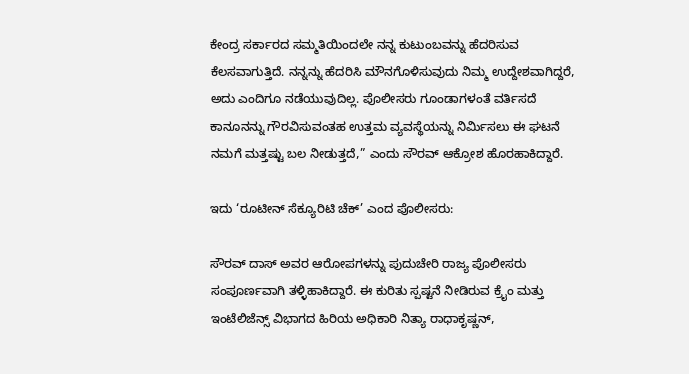ಕೇಂದ್ರ ಸರ್ಕಾರದ ಸಮ್ಮತಿಯಿಂದಲೇ ನನ್ನ ಕುಟುಂಬವನ್ನು ಹೆದರಿಸುವ ಕೆಲಸವಾಗುತ್ತಿದೆ. ನನ್ನನ್ನು ಹೆದರಿಸಿ ಮೌನಗೊಳಿಸುವುದು ನಿಮ್ಮ ಉದ್ದೇಶವಾಗಿದ್ದರೆ, ಅದು ಎಂದಿಗೂ ನಡೆಯುವುದಿಲ್ಲ. ಪೊಲೀಸರು ಗೂಂಡಾಗಳಂತೆ ವರ್ತಿಸದೆ ಕಾನೂನನ್ನು ಗೌರವಿಸುವಂತಹ ಉತ್ತಮ ವ್ಯವಸ್ಥೆಯನ್ನು ನಿರ್ಮಿಸಲು ಈ ಘಟನೆ ನಮಗೆ ಮತ್ತಷ್ಟು ಬಲ ನೀಡುತ್ತದೆ,” ಎಂದು ಸೌರವ್ ಆಕ್ರೋಶ ಹೊರಹಾಕಿದ್ದಾರೆ.

ಇದು ‘ರೂಟೀನ್ ಸೆಕ್ಯೂರಿಟಿ ಚೆಕ್’ ಎಂದ ಪೊಲೀಸರು:

ಸೌರವ್ ದಾಸ್ ಅವರ ಆರೋಪಗಳನ್ನು ಪುದುಚೇರಿ ರಾಜ್ಯ ಪೊಲೀಸರು ಸಂಪೂರ್ಣವಾಗಿ ತಳ್ಳಿಹಾಕಿದ್ದಾರೆ. ಈ ಕುರಿತು ಸ್ಪಷ್ಟನೆ ನೀಡಿರುವ ಕ್ರೈಂ ಮತ್ತು ಇಂಟೆಲಿಜೆನ್ಸ್ ವಿಭಾಗದ ಹಿರಿಯ ಅಧಿಕಾರಿ ನಿತ್ಯಾ ರಾಧಾಕೃಷ್ಣನ್,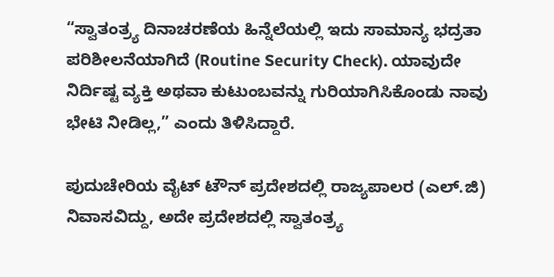“ಸ್ವಾತಂತ್ರ್ಯ ದಿನಾಚರಣೆಯ ಹಿನ್ನೆಲೆಯಲ್ಲಿ ಇದು ಸಾಮಾನ್ಯ ಭದ್ರತಾ ಪರಿಶೀಲನೆಯಾಗಿದೆ (Routine Security Check). ಯಾವುದೇ ನಿರ್ದಿಷ್ಟ ವ್ಯಕ್ತಿ ಅಥವಾ ಕುಟುಂಬವನ್ನು ಗುರಿಯಾಗಿಸಿಕೊಂಡು ನಾವು ಭೇಟಿ ನೀಡಿಲ್ಲ,” ಎಂದು ತಿಳಿಸಿದ್ದಾರೆ.

ಪುದುಚೇರಿಯ ವೈಟ್ ಟೌನ್ ಪ್ರದೇಶದಲ್ಲಿ ರಾಜ್ಯಪಾಲರ (ಎಲ್.ಜಿ) ನಿವಾಸವಿದ್ದು, ಅದೇ ಪ್ರದೇಶದಲ್ಲಿ ಸ್ವಾತಂತ್ರ್ಯ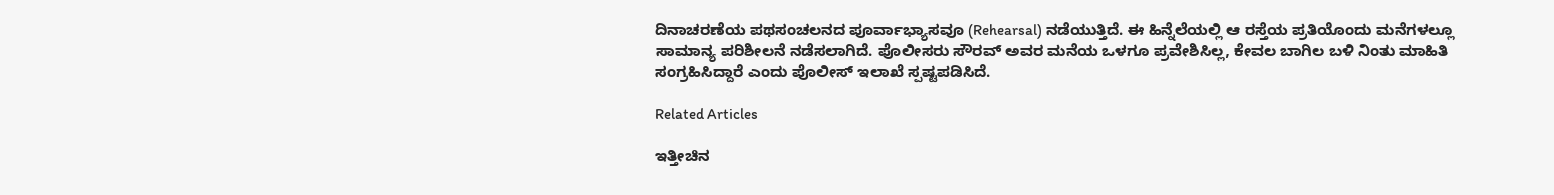ದಿನಾಚರಣೆಯ ಪಥಸಂಚಲನದ ಪೂರ್ವಾಭ್ಯಾಸವೂ (Rehearsal) ನಡೆಯುತ್ತಿದೆ. ಈ ಹಿನ್ನೆಲೆಯಲ್ಲಿ ಆ ರಸ್ತೆಯ ಪ್ರತಿಯೊಂದು ಮನೆಗಳಲ್ಲೂ ಸಾಮಾನ್ಯ ಪರಿಶೀಲನೆ ನಡೆಸಲಾಗಿದೆ. ಪೊಲೀಸರು ಸೌರವ್ ಅವರ ಮನೆಯ ಒಳಗೂ ಪ್ರವೇಶಿಸಿಲ್ಲ, ಕೇವಲ ಬಾಗಿಲ ಬಳಿ ನಿಂತು ಮಾಹಿತಿ ಸಂಗ್ರಹಿಸಿದ್ದಾರೆ ಎಂದು ಪೊಲೀಸ್ ಇಲಾಖೆ ಸ್ಪಷ್ಟಪಡಿಸಿದೆ.

Related Articles

ಇತ್ತೀಚಿನ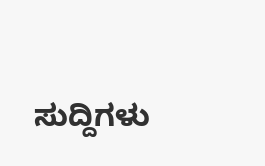ಸುದ್ದಿಗಳು